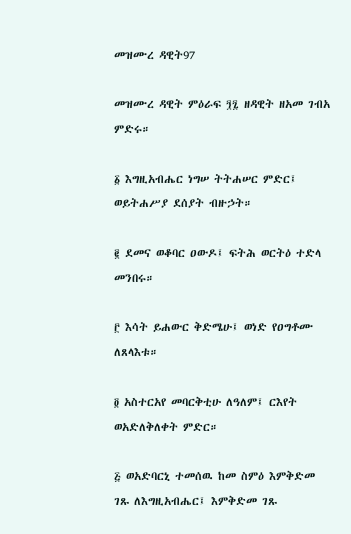መዝሙረ ዳዊት97

መዝሙረ ዳዊት ምዕራፍ ፺፯ ዘዳዊት ዘአመ ገብአ ምድሩ።

፩ እግዚአብሔር ነግሠ ትትሐሠር ምድር፤ ወይትሐሥያ ደሰያት ብዙኃት።

፪ ደመና ወቆባር ዐውዶ፤ ፍትሕ ወርትዕ ተድላ መንበሩ።

፫ እሳት ይሐውር ቅድሜሁ፤ ወነድ የዐግቶሙ ለጸላእቱ።

፬ አስተርአየ መባርቅቲሁ ለዓለም፤ ርእየት ወአድለቅለቀት ምድር።

፭ ወአድባርኒ ተመሰዉ ከመ ስምዕ እምቅድመ ገጹ ለእግዚአብሔር፤ እምቅድመ ገጹ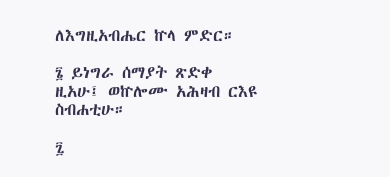ለእግዚአብሔር ኵላ ምድር።

፮ ይነግራ ሰማያት ጽድቀ ዚአሁ፤ ወኵሎሙ አሕዛብ ርእዩ ስብሐቲሁ።

፯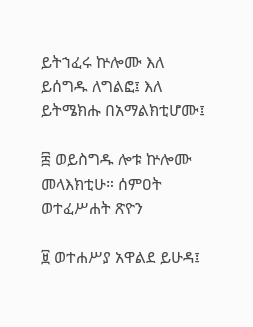ይትኀፈሩ ኵሎሙ እለ ይሰግዱ ለግልፎ፤ እለ ይትሜክሑ በአማልክቲሆሙ፤

፰ ወይስግዱ ሎቱ ኵሎሙ መላእክቲሁ። ሰምዐት ወተፈሥሐት ጽዮን

፱ ወተሐሥያ አዋልደ ይሁዳ፤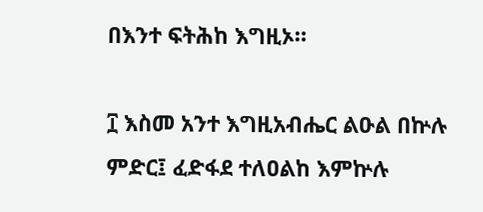በእንተ ፍትሕከ እግዚኦ።

፲ እስመ አንተ እግዚአብሔር ልዑል በኵሉ ምድር፤ ፈድፋደ ተለዐልከ እምኵሉ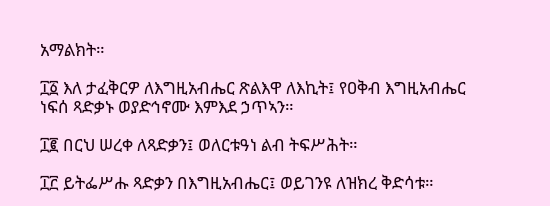አማልክት።

፲፩ እለ ታፈቅርዎ ለእግዚአብሔር ጽልእዋ ለእኪት፤ የዐቅብ እግዚአብሔር ነፍሰ ጻድቃኑ ወያድኅኖሙ እምእደ ኃጥኣን።

፲፪ በርህ ሠረቀ ለጻድቃን፤ ወለርቱዓነ ልብ ትፍሥሕት።

፲፫ ይትፌሥሑ ጻድቃን በእግዚአብሔር፤ ወይገንዩ ለዝክረ ቅድሳቱ።